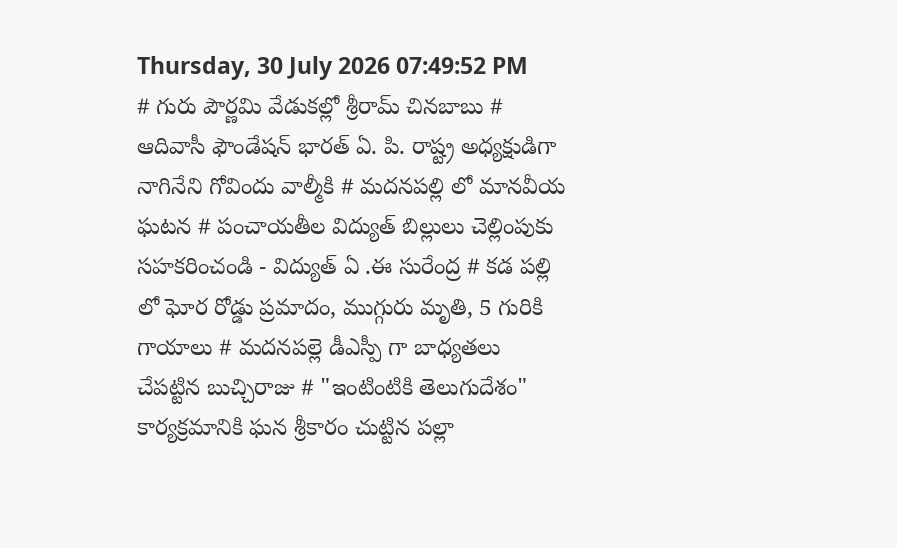Thursday, 30 July 2026 07:49:52 PM
# గురు పౌర్ణమి వేడుకల్లో శ్రీరామ్ చినబాబు # ఆదివాసీ ఫౌండేషన్ భారత్ ఏ. పి. రాష్ట్ర అధ్యక్షుడిగా నాగినేని గోవిందు వాల్మీకి # మదనపల్లి లో మానవీయ ఘటన # పంచాయతీల విద్యుత్ బిల్లులు చెల్లింపుకు సహకరించండి - విద్యుత్ ఏ .ఈ సురేంద్ర # కడ పల్లి లో ఘోర రోడ్డు ప్రమాదం, ముగ్గురు మృతి, 5 గురికి గాయాలు # మదనపల్లె డీఎస్పీ గా బాధ్యతలు చేపట్టిన బుచ్చిరాజు # "ఇంటింటికి తెలుగుదేశం" కార్యక్రమానికి ఘన శ్రీకారం చుట్టిన పల్లా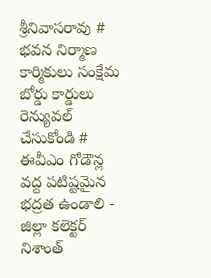శ్రీనివాసరావు # భవన నిర్మాణ కార్మికులు సంక్షేమ బోర్డు కార్డులు రెన్యువల్ చేసుకోండి # ఈవీఎం గోడౌన్ల వద్ద పటిష్టమైన భద్రత ఉండాలి - జిల్లా కలెక్టర్ నిశాంత్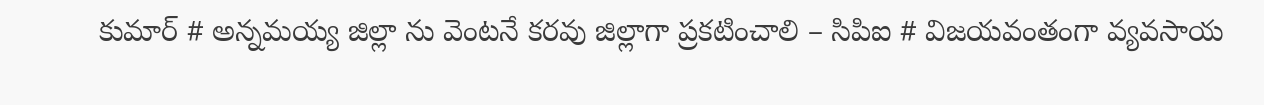కుమార్ # అన్నమయ్య జిల్లా ను వెంటనే కరవు జిల్లాగా ప్రకటించాలి – సిపిఐ # విజయవంతంగా వ్యవసాయ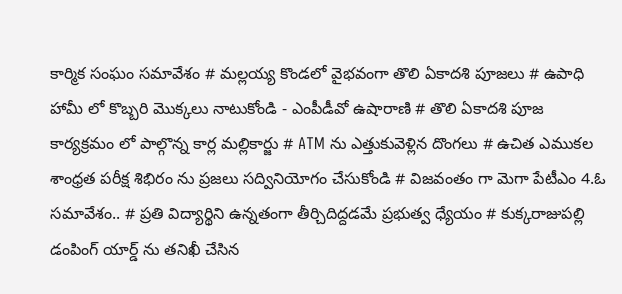కార్మిక సంఘం సమావేశం # మల్లయ్య కొండలో వైభవంగా తొలి ఏకాదశి పూజలు # ఉపాధి హామీ లో కొబ్బరి మొక్కలు నాటుకోండి - ఎంపీడీవో ఉషారాణి # తొలి ఏకాదశి పూజ కార్యక్రమం లో పాల్గొన్న కార్ల మల్లికార్జు # ATM ను ఎత్తుకువెళ్లిన దొంగలు # ఉచిత ఎముకల శాంధ్రత పరీక్ష శిభిరం ను ప్రజలు సద్వినియోగం చేసుకోండి # విజవంతం గా మెగా పేటీఎం 4.ఓ సమావేశం.. # ప్రతి విద్యార్థిని ఉన్నతంగా తీర్చిదిద్దడమే ప్రభుత్వ ధ్యేయం # కుక్కరాజుపల్లి డంపింగ్ యార్డ్ ను తనిఖీ చేసిన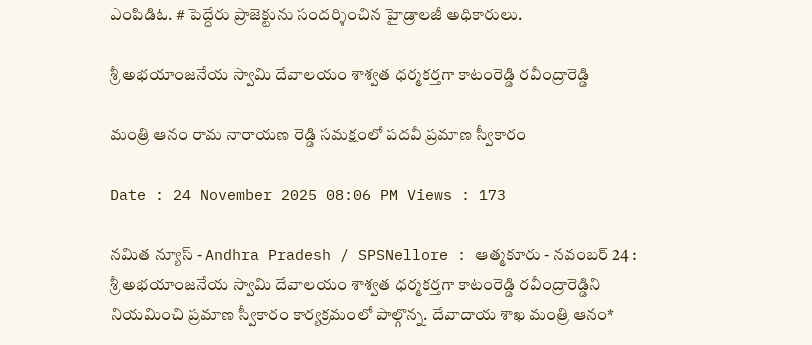ఎంపిడిఓ. # పెద్దేరు ప్రాజెక్టును సందర్శించిన హైడ్రాలజీ అధికారులు.

శ్రీ అభయాంజనేయ స్వామి దేవాలయం శాశ్వత ధర్మకర్తగా కాటంరెడ్డి రవీంద్రారెడ్డి

మంత్రి ఆనం రామ నారాయణ రెడ్డి సమక్షంలో పదవీ ప్రమాణ స్వీకారం

Date : 24 November 2025 08:06 PM Views : 173

నమిత న్యూస్ - Andhra Pradesh / SPSNellore : ఆత్మకూరు - నవంబర్ 24 : శ్రీ అభయాంజనేయ స్వామి దేవాలయం శాశ్వత ధర్మకర్తగా కాటంరెడ్డి రవీంద్రారెడ్డిని నియమించి ప్రమాణ స్వీకారం కార్యక్రమంలో పాల్గొన్న. దేవాదాయ శాఖ మంత్రి ఆనం*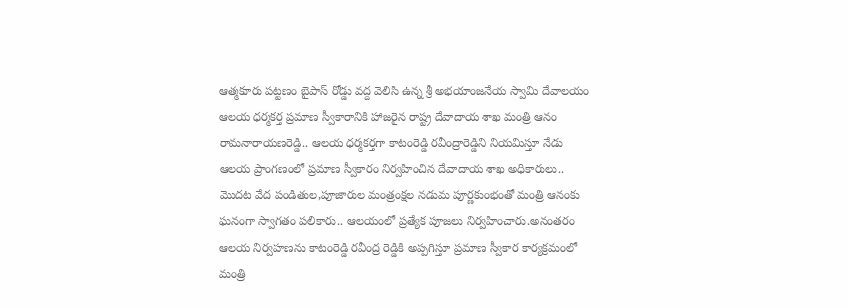ఆత్మకూరు పట్టణం బైపాస్ రోడ్డు వద్ద వెలిసి ఉన్న శ్రీ అభయాంజనేయ స్వామి దేవాలయం ఆలయ ధర్మకర్త ప్రమాణ స్వీకారానికి హాజరైన రాష్ట్ర దేవాదాయ శాఖ మంత్రి ఆనం రామనారాయణరెడ్డి.. ఆలయ ధర్మకర్తగా కాటంరెడ్డి రవీంద్రారెడ్డిని నియమిస్తూ నేడు ఆలయ ప్రాంగణంలో ప్రమాణ స్వీకారం నిర్వహించిన దేవాదాయ శాఖ అధికారులు.. మొదట వేద పండితుల,పూజారుల మంత్రంక్షల నడుమ పూర్ణకుంభంతో మంత్రి ఆనంకు ఘనంగా స్వాగతం పలికారు.. ఆలయంలో ప్రత్యేక పూజలు నిర్వహించారు.అనంతరం ఆలయ నిర్వహణను కాటంరెడ్డి రవీంద్ర రెడ్డికి అప్పగిస్తూ ప్రమాణ స్వీకార కార్యక్రమంలో మంత్రి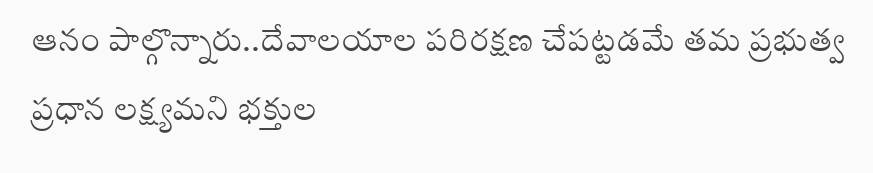ఆనం పాల్గొన్నారు..దేవాలయాల పరిరక్షణ చేపట్టడమే తమ ప్రభుత్వ ప్రధాన లక్ష్యమని భక్తుల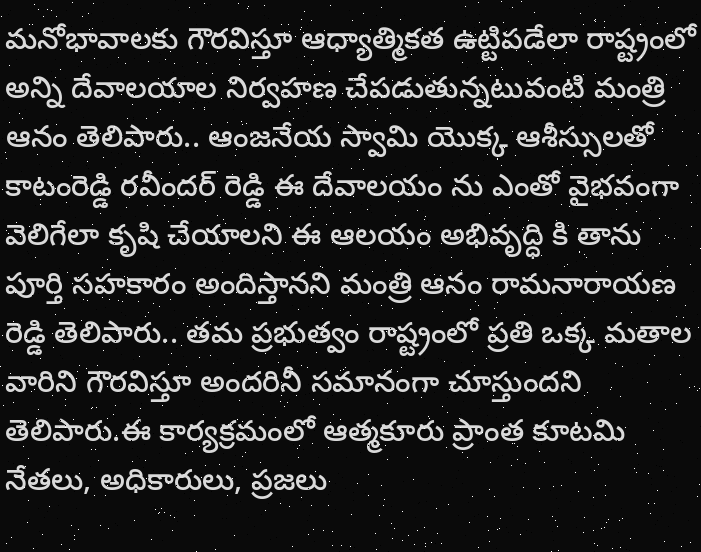మనోభావాలకు గౌరవిస్తూ ఆధ్యాత్మికత ఉట్టిపడేలా రాష్ట్రంలో అన్ని దేవాలయాల నిర్వహణ చేపడుతున్నటువంటి మంత్రి ఆనం తెలిపారు.. ఆంజనేయ స్వామి యొక్క ఆశీస్సులతో కాటంరెడ్డి రవీందర్ రెడ్డి ఈ దేవాలయం ను ఎంతో వైభవంగా వెలిగేలా కృషి చేయాలని ఈ ఆలయం అభివృద్ధి కి తాను పూర్తి సహకారం అందిస్తానని మంత్రి ఆనం రామనారాయణ రెడ్డి తెలిపారు.. తమ ప్రభుత్వం రాష్ట్రంలో ప్రతి ఒక్క మతాల వారిని గౌరవిస్తూ అందరినీ సమానంగా చూస్తుందని తెలిపారు.ఈ కార్యక్రమంలో ఆత్మకూరు ప్రాంత కూటమి నేతలు, అధికారులు, ప్రజలు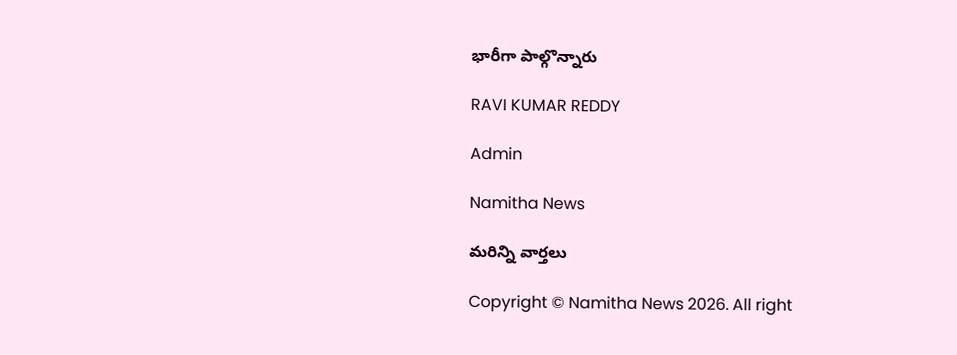భారీగా పాల్గొన్నారు

RAVI KUMAR REDDY

Admin

Namitha News

మరిన్ని వార్తలు

Copyright © Namitha News 2026. All right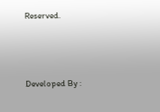Reserved.



Developed By :